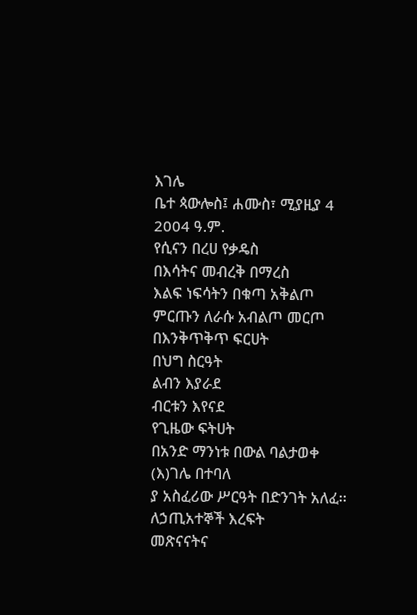እገሌ
ቤተ ጳውሎስ፤ ሐሙስ፣ ሚያዚያ 4 2004 ዓ.ም.
የሲናን በረሀ የቃዴስ
በእሳትና መብረቅ በማረስ
እልፍ ነፍሳትን በቁጣ አቅልጦ
ምርጡን ለራሱ አብልጦ መርጦ
በእንቅጥቅጥ ፍርሀት
በህግ ስርዓት
ልብን እያራደ
ብርቱን እየናደ
የጊዜው ፍትሀት
በአንድ ማንነቱ በውል ባልታወቀ
(እ)ገሌ በተባለ
ያ አስፈሪው ሥርዓት በድንገት አለፈ፡፡
ለኃጢአተኞች እረፍት
መጽናናትና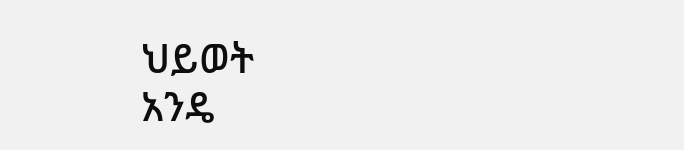ህይወት
አንዴ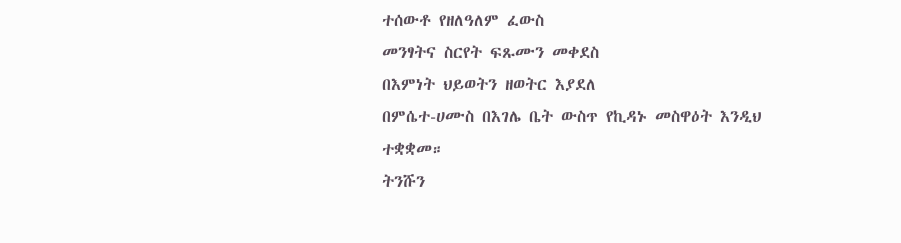ተሰውቶ የዘለዓለም ፈውስ
መንፃትና ስርየት ፍጹሙን መቀደስ
በእምነት ህይወትን ዘወትር እያደለ
በምሴተ-ሀሙስ በእገሌ ቤት ውስጥ የኪዳኑ መስዋዕት እንዲህ ተቋቋመ።
ትንሹን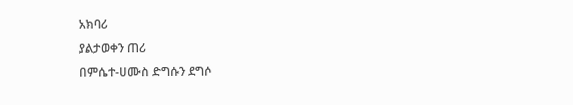አክባሪ
ያልታወቀን ጠሪ
በምሴተ-ሀሙስ ድግሱን ደግሶ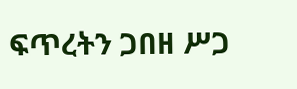ፍጥረትን ጋበዘ ሥጋ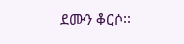ደሙን ቆርሶ፡፡